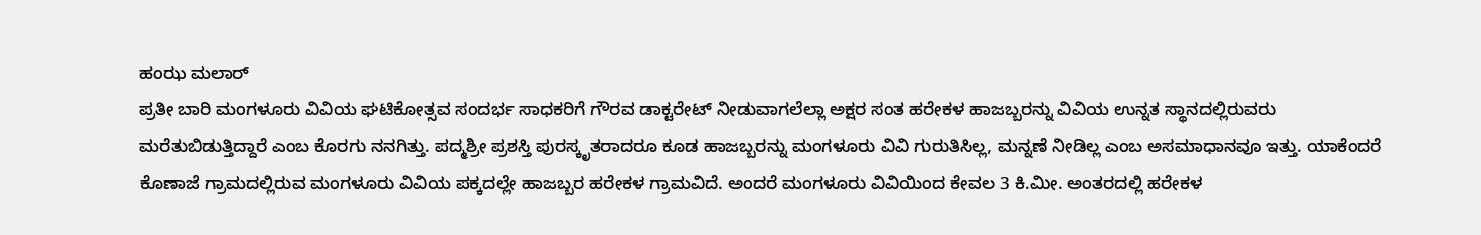ಹಂಝ ಮಲಾರ್
ಪ್ರತೀ ಬಾರಿ ಮಂಗಳೂರು ವಿವಿಯ ಘಟಿಕೋತ್ಸವ ಸಂದರ್ಭ ಸಾಧಕರಿಗೆ ಗೌರವ ಡಾಕ್ಟರೇಟ್ ನೀಡುವಾಗಲೆಲ್ಲಾ ಅಕ್ಷರ ಸಂತ ಹರೇಕಳ ಹಾಜಬ್ಬರನ್ನು ವಿವಿಯ ಉನ್ನತ ಸ್ಥಾನದಲ್ಲಿರುವರು ಮರೆತುಬಿಡುತ್ತಿದ್ದಾರೆ ಎಂಬ ಕೊರಗು ನನಗಿತ್ತು. ಪದ್ಮಶ್ರೀ ಪ್ರಶಸ್ತಿ ಪುರಸ್ಕೃತರಾದರೂ ಕೂಡ ಹಾಜಬ್ಬರನ್ನು ಮಂಗಳೂರು ವಿವಿ ಗುರುತಿಸಿಲ್ಲ, ಮನ್ನಣೆ ನೀಡಿಲ್ಲ ಎಂಬ ಅಸಮಾಧಾನವೂ ಇತ್ತು. ಯಾಕೆಂದರೆ ಕೊಣಾಜೆ ಗ್ರಾಮದಲ್ಲಿರುವ ಮಂಗಳೂರು ವಿವಿಯ ಪಕ್ಕದಲ್ಲೇ ಹಾಜಬ್ಬರ ಹರೇಕಳ ಗ್ರಾಮವಿದೆ. ಅಂದರೆ ಮಂಗಳೂರು ವಿವಿಯಿಂದ ಕೇವಲ 3 ಕಿ.ಮೀ. ಅಂತರದಲ್ಲಿ ಹರೇಕಳ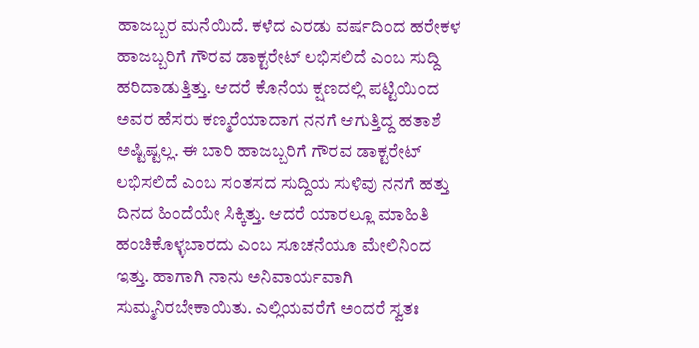ಹಾಜಬ್ಬರ ಮನೆಯಿದೆ. ಕಳೆದ ಎರಡು ವರ್ಷದಿಂದ ಹರೇಕಳ ಹಾಜಬ್ಬರಿಗೆ ಗೌರವ ಡಾಕ್ಟರೇಟ್ ಲಭಿಸಲಿದೆ ಎಂಬ ಸುದ್ದಿ ಹರಿದಾಡುತ್ತಿತ್ತು. ಆದರೆ ಕೊನೆಯ ಕ್ಷಣದಲ್ಲಿ ಪಟ್ಟಿಯಿಂದ ಅವರ ಹೆಸರು ಕಣ್ಮರೆಯಾದಾಗ ನನಗೆ ಆಗುತ್ತಿದ್ದ ಹತಾಶೆ ಅಷ್ಟಿಷ್ಟಲ್ಲ. ಈ ಬಾರಿ ಹಾಜಬ್ಬರಿಗೆ ಗೌರವ ಡಾಕ್ಟರೇಟ್ ಲಭಿಸಲಿದೆ ಎಂಬ ಸಂತಸದ ಸುದ್ದಿಯ ಸುಳಿವು ನನಗೆ ಹತ್ತು ದಿನದ ಹಿಂದೆಯೇ ಸಿಕ್ಕಿತ್ತು. ಆದರೆ ಯಾರಲ್ಲೂ ಮಾಹಿತಿ ಹಂಚಿಕೊಳ್ಳಬಾರದು ಎಂಬ ಸೂಚನೆಯೂ ಮೇಲಿನಿಂದ ಇತ್ತು. ಹಾಗಾಗಿ ನಾನು ಅನಿವಾರ್ಯವಾಗಿ ಸುಮ್ಮನಿರಬೇಕಾಯಿತು. ಎಲ್ಲಿಯವರೆಗೆ ಅಂದರೆ ಸ್ವತಃ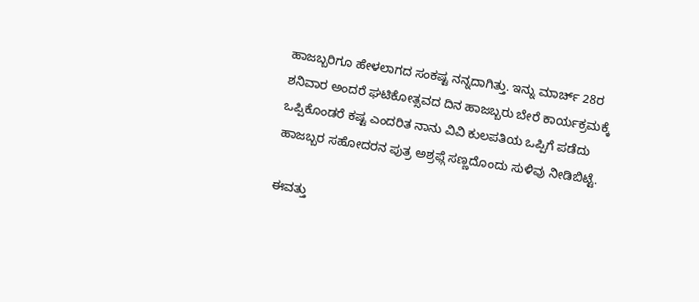ಹಾಜಬ್ಬರಿಗೂ ಹೇಳಲಾಗದ ಸಂಕಷ್ಟ ನನ್ನದಾಗಿತ್ತು. ಇನ್ನು ಮಾರ್ಚ್ 28ರ ಶನಿವಾರ ಅಂದರೆ ಘಟಿಕೋತ್ಸವದ ದಿನ ಹಾಜಬ್ಬರು ಬೇರೆ ಕಾರ್ಯಕ್ರಮಕ್ಕೆ ಒಪ್ಪಿಕೊಂಡರೆ ಕಷ್ಟ ಎಂದರಿತ ನಾನು ವಿವಿ ಕುಲಪತಿಯ ಒಪ್ಪಿಗೆ ಪಡೆದು ಹಾಜಬ್ಬರ ಸಹೋದರನ ಪುತ್ರ ಅಶ್ರಫ್ಗೆ ಸಣ್ಣದೊಂದು ಸುಳಿವು ನೀಡಿಬಿಟ್ಟೆ.

ಈವತ್ತು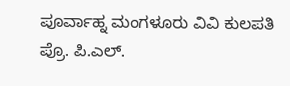ಪೂರ್ವಾಹ್ನ ಮಂಗಳೂರು ವಿವಿ ಕುಲಪತಿ ಪ್ರೊ. ಪಿ.ಎಲ್.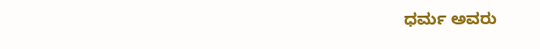ಧರ್ಮ ಅವರು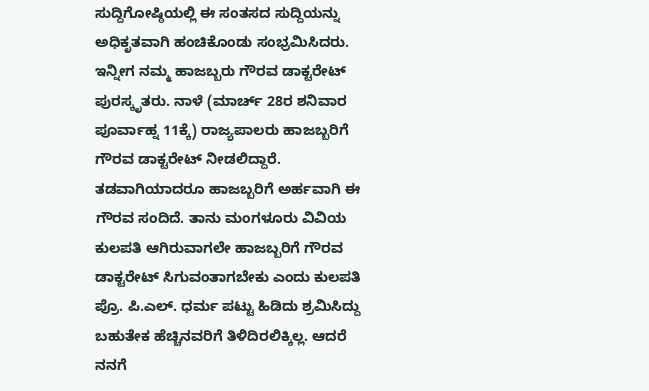ಸುದ್ದಿಗೋಷ್ಠಿಯಲ್ಲಿ ಈ ಸಂತಸದ ಸುದ್ದಿಯನ್ನು ಅಧಿಕೃತವಾಗಿ ಹಂಚಿಕೊಂಡು ಸಂಭ್ರಮಿಸಿದರು. ಇನ್ನೀಗ ನಮ್ಮ ಹಾಜಬ್ಬರು ಗೌರವ ಡಾಕ್ಟರೇಟ್ ಪುರಸ್ಕೃತರು. ನಾಳೆ (ಮಾರ್ಚ್ 28ರ ಶನಿವಾರ ಪೂರ್ವಾಹ್ನ 11ಕ್ಕೆ) ರಾಜ್ಯಪಾಲರು ಹಾಜಬ್ಬರಿಗೆ ಗೌರವ ಡಾಕ್ಟರೇಟ್ ನೀಡಲಿದ್ದಾರೆ.
ತಡವಾಗಿಯಾದರೂ ಹಾಜಬ್ಬರಿಗೆ ಅರ್ಹವಾಗಿ ಈ ಗೌರವ ಸಂದಿದೆ. ತಾನು ಮಂಗಳೂರು ವಿವಿಯ ಕುಲಪತಿ ಆಗಿರುವಾಗಲೇ ಹಾಜಬ್ಬರಿಗೆ ಗೌರವ ಡಾಕ್ಟರೇಟ್ ಸಿಗುವಂತಾಗಬೇಕು ಎಂದು ಕುಲಪತಿ ಪ್ರೊ. ಪಿ.ಎಲ್. ಧರ್ಮ ಪಟ್ಟು ಹಿಡಿದು ಶ್ರಮಿಸಿದ್ದು ಬಹುತೇಕ ಹೆಚ್ಚಿನವರಿಗೆ ತಿಳಿದಿರಲಿಕ್ಕಿಲ್ಲ. ಆದರೆ ನನಗೆ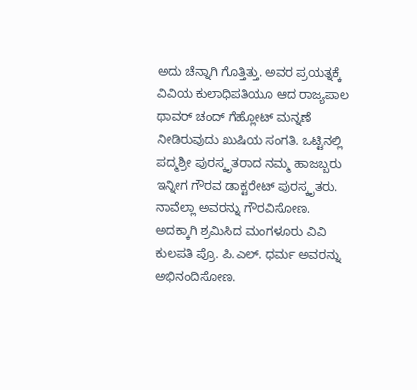ಅದು ಚೆನ್ನಾಗಿ ಗೊತ್ತಿತ್ತು. ಅವರ ಪ್ರಯತ್ನಕ್ಕೆ ವಿವಿಯ ಕುಲಾಧಿಪತಿಯೂ ಆದ ರಾಜ್ಯಪಾಲ ಥಾವರ್ ಚಂದ್ ಗೆಹ್ಲೋಟ್ ಮನ್ನಣೆ ನೀಡಿರುವುದು ಖುಷಿಯ ಸಂಗತಿ. ಒಟ್ಟಿನಲ್ಲಿ ಪದ್ಮಶ್ರೀ ಪುರಸ್ಕೃತರಾದ ನಮ್ಮ ಹಾಜಬ್ಬರು ಇನ್ನೀಗ ಗೌರವ ಡಾಕ್ಟರೇಟ್ ಪುರಸ್ಕೃತರು. ನಾವೆಲ್ಲಾ ಅವರನ್ನು ಗೌರವಿಸೋಣ. ಅದಕ್ಕಾಗಿ ಶ್ರಮಿಸಿದ ಮಂಗಳೂರು ವಿವಿ ಕುಲಪತಿ ಪ್ರೊ. ಪಿ.ಎಲ್. ಧರ್ಮ ಅವರನ್ನು ಅಭಿನಂದಿಸೋಣ.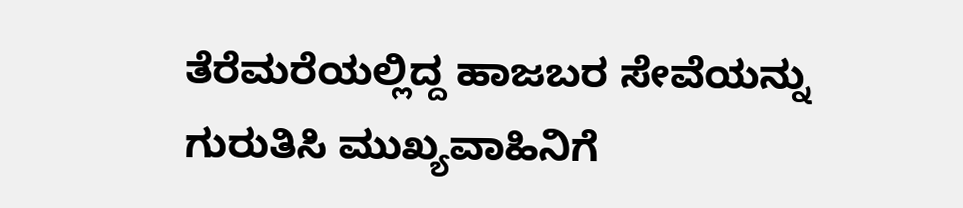ತೆರೆಮರೆಯಲ್ಲಿದ್ದ ಹಾಜಬರ ಸೇವೆಯನ್ನು ಗುರುತಿಸಿ ಮುಖ್ಯವಾಹಿನಿಗೆ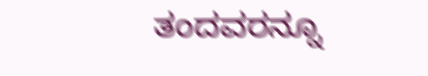ತಂದವರನ್ನೂ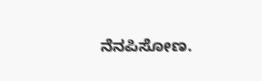ನೆನಪಿಸೋಣ.